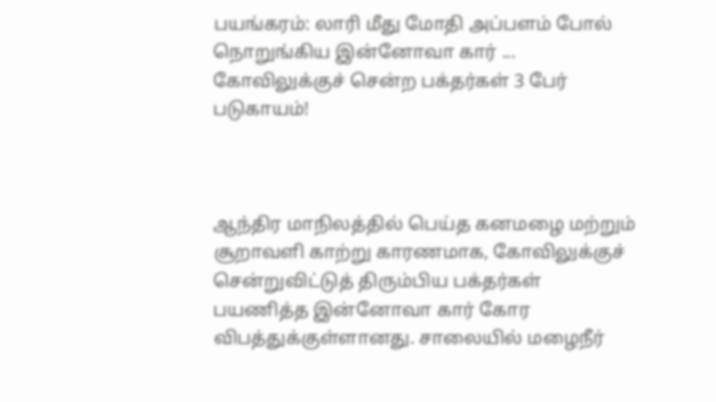பயங்கரம்: லாரி மீது மோதி அப்பளம் போல் நொறுங்கிய இன்னோவா கார் ...  கோவிலுக்குச் சென்ற பக்தர்கள் 3 பேர் படுகாயம்!



ஆந்திர மாநிலத்தில் பெய்த கனமழை மற்றும் சூறாவளி காற்று காரணமாக, கோவிலுக்குச் சென்றுவிட்டுத் திரும்பிய பக்தர்கள் பயணித்த இன்னோவா கார் கோர விபத்துக்குள்ளானது. சாலையில் மழைநீர்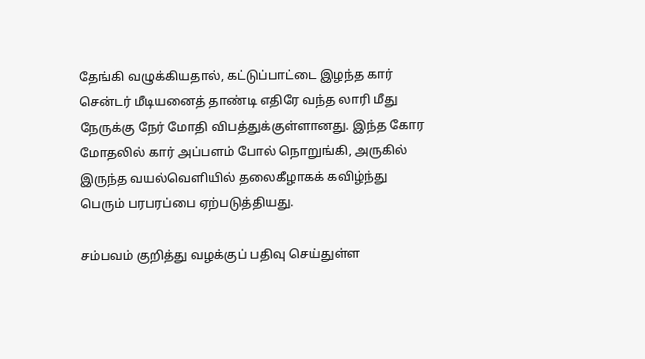தேங்கி வழுக்கியதால், கட்டுப்பாட்டை இழந்த கார் சென்டர் மீடியனைத் தாண்டி எதிரே வந்த லாரி மீது நேருக்கு நேர் மோதி விபத்துக்குள்ளானது. இந்த கோர மோதலில் கார் அப்பளம் போல் நொறுங்கி, அருகில் இருந்த வயல்வெளியில் தலைகீழாகக் கவிழ்ந்து பெரும் பரபரப்பை ஏற்படுத்தியது.

சம்பவம் குறித்து வழக்குப் பதிவு செய்துள்ள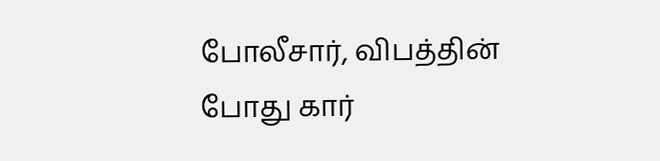போலீசார், விபத்தின் போது கார்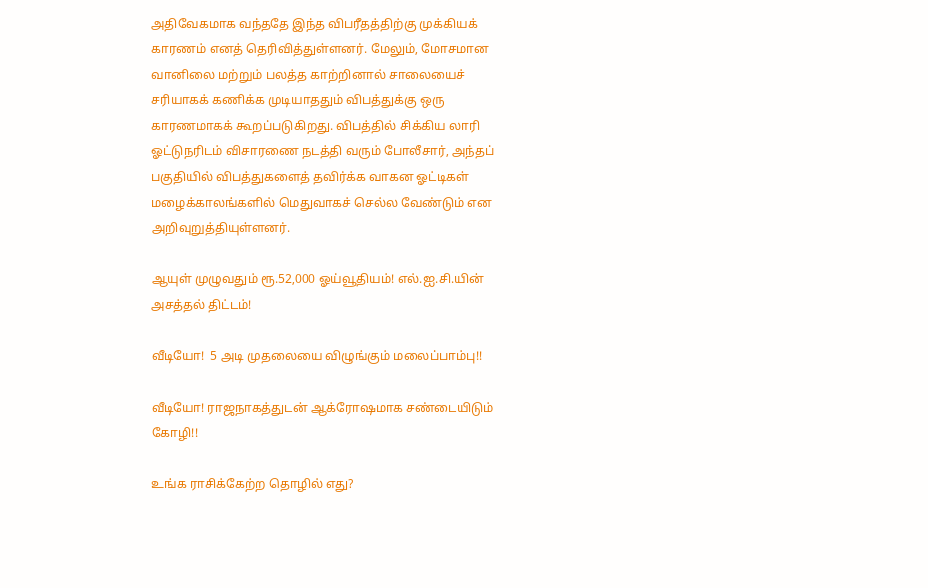அதிவேகமாக வந்ததே இந்த விபரீதத்திற்கு முக்கியக் காரணம் எனத் தெரிவித்துள்ளனர். மேலும், மோசமான வானிலை மற்றும் பலத்த காற்றினால் சாலையைச் சரியாகக் கணிக்க முடியாததும் விபத்துக்கு ஒரு காரணமாகக் கூறப்படுகிறது. விபத்தில் சிக்கிய லாரி ஓட்டுநரிடம் விசாரணை நடத்தி வரும் போலீசார், அந்தப் பகுதியில் விபத்துகளைத் தவிர்க்க வாகன ஓட்டிகள் மழைக்காலங்களில் மெதுவாகச் செல்ல வேண்டும் என அறிவுறுத்தியுள்ளனர்.

ஆயுள் முழுவதும் ரூ.52,000 ஓய்வூதியம்! எல்.ஐ.சி.யின் அசத்தல் திட்டம்!

வீடியோ!  5 அடி முதலையை விழுங்கும் மலைப்பாம்பு!!

வீடியோ! ராஜநாகத்துடன் ஆக்ரோஷமாக சண்டையிடும் கோழி!!

உங்க ராசிக்கேற்ற தொழில் எது?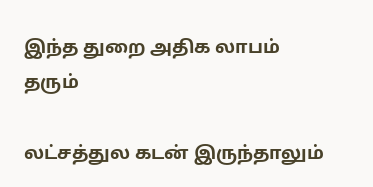இந்த துறை அதிக லாபம் தரும்

லட்சத்துல கடன் இருந்தாலும்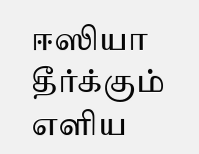ஈஸியா தீர்க்கும் எளிய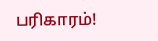பரிகாரம்!